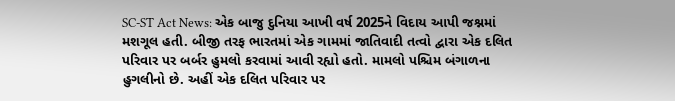SC-ST Act News: એક બાજુ દુનિયા આખી વર્ષ 2025ને વિદાય આપી જશ્નમાં મશગૂલ હતી. બીજી તરફ ભારતમાં એક ગામમાં જાતિવાદી તત્વો દ્વારા એક દલિત પરિવાર પર બર્બર હુમલો કરવામાં આવી રહ્યો હતો. મામલો પશ્ચિમ બંગાળના હુગલીનો છે. અહીં એક દલિત પરિવાર પર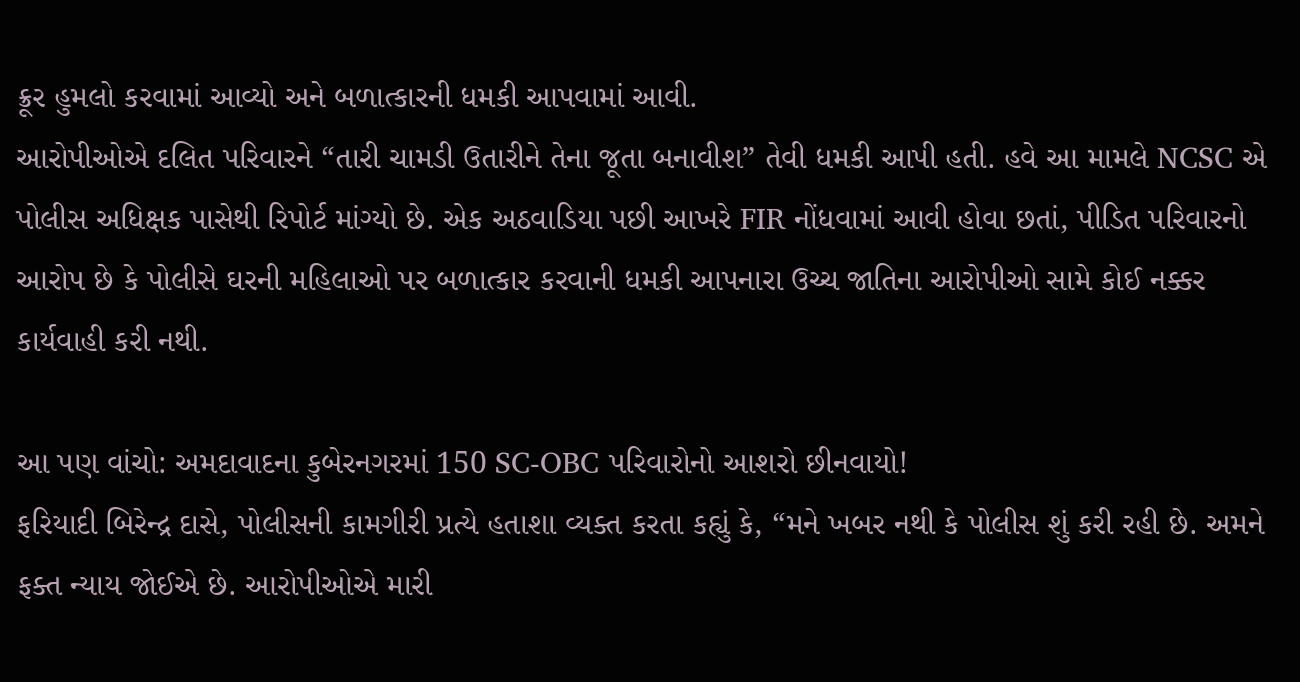ક્રૂર હુમલો કરવામાં આવ્યો અને બળાત્કારની ધમકી આપવામાં આવી.
આરોપીઓએ દલિત પરિવારને “તારી ચામડી ઉતારીને તેના જૂતા બનાવીશ” તેવી ધમકી આપી હતી. હવે આ મામલે NCSC એ પોલીસ અધિક્ષક પાસેથી રિપોર્ટ માંગ્યો છે. એક અઠવાડિયા પછી આખરે FIR નોંધવામાં આવી હોવા છતાં, પીડિત પરિવારનો આરોપ છે કે પોલીસે ઘરની મહિલાઓ પર બળાત્કાર કરવાની ધમકી આપનારા ઉચ્ચ જાતિના આરોપીઓ સામે કોઈ નક્કર કાર્યવાહી કરી નથી.

આ પણ વાંચો: અમદાવાદના કુબેરનગરમાં 150 SC-OBC પરિવારોનો આશરો છીનવાયો!
ફરિયાદી બિરેન્દ્ર દાસે, પોલીસની કામગીરી પ્રત્યે હતાશા વ્યક્ત કરતા કહ્યું કે, “મને ખબર નથી કે પોલીસ શું કરી રહી છે. અમને ફક્ત ન્યાય જોઈએ છે. આરોપીઓએ મારી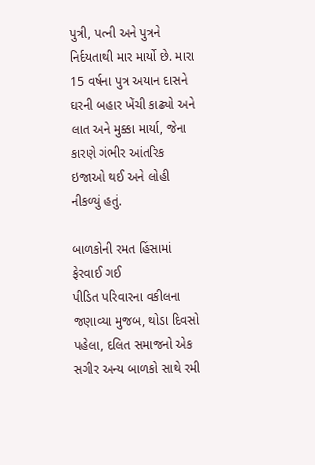પુત્રી, પત્ની અને પુત્રને નિર્દયતાથી માર માર્યો છે. મારા 15 વર્ષના પુત્ર અયાન દાસને ઘરની બહાર ખેંચી કાઢ્યો અને લાત અને મુક્કા માર્યા, જેના કારણે ગંભીર આંતરિક ઇજાઓ થઈ અને લોહી નીકળ્યું હતું.

બાળકોની રમત હિંસામાં ફેરવાઈ ગઈ
પીડિત પરિવારના વકીલના જણાવ્યા મુજબ, થોડા દિવસો પહેલા, દલિત સમાજનો એક સગીર અન્ય બાળકો સાથે રમી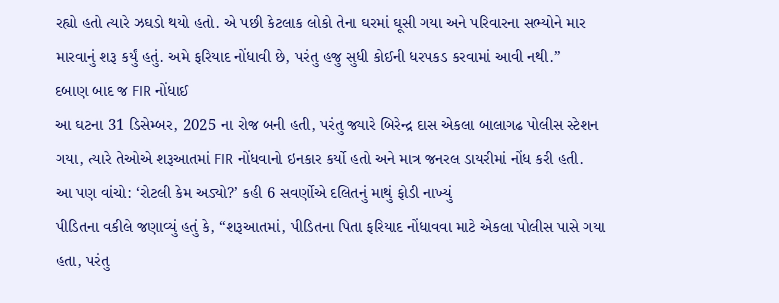રહ્યો હતો ત્યારે ઝઘડો થયો હતો. એ પછી કેટલાક લોકો તેના ઘરમાં ઘૂસી ગયા અને પરિવારના સભ્યોને માર મારવાનું શરૂ કર્યું હતું. અમે ફરિયાદ નોંધાવી છે, પરંતુ હજુ સુધી કોઈની ધરપકડ કરવામાં આવી નથી.”
દબાણ બાદ જ FIR નોંધાઈ
આ ઘટના 31 ડિસેમ્બર, 2025 ના રોજ બની હતી, પરંતુ જ્યારે બિરેન્દ્ર દાસ એકલા બાલાગઢ પોલીસ સ્ટેશન ગયા, ત્યારે તેઓએ શરૂઆતમાં FIR નોંધવાનો ઇનકાર કર્યો હતો અને માત્ર જનરલ ડાયરીમાં નોંધ કરી હતી.
આ પણ વાંચો: ‘રોટલી કેમ અડ્યો?’ કહી 6 સવર્ણોએ દલિતનું માથું ફોડી નાખ્યું
પીડિતના વકીલે જણાવ્યું હતું કે, “શરૂઆતમાં, પીડિતના પિતા ફરિયાદ નોંધાવવા માટે એકલા પોલીસ પાસે ગયા હતા, પરંતુ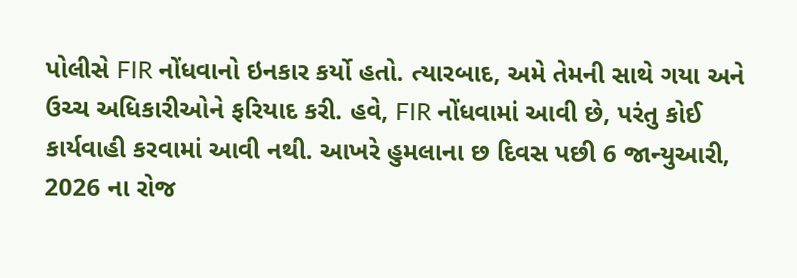પોલીસે FIR નોંધવાનો ઇનકાર કર્યો હતો. ત્યારબાદ, અમે તેમની સાથે ગયા અને ઉચ્ચ અધિકારીઓને ફરિયાદ કરી. હવે, FIR નોંધવામાં આવી છે, પરંતુ કોઈ કાર્યવાહી કરવામાં આવી નથી. આખરે હુમલાના છ દિવસ પછી 6 જાન્યુઆરી, 2026 ના રોજ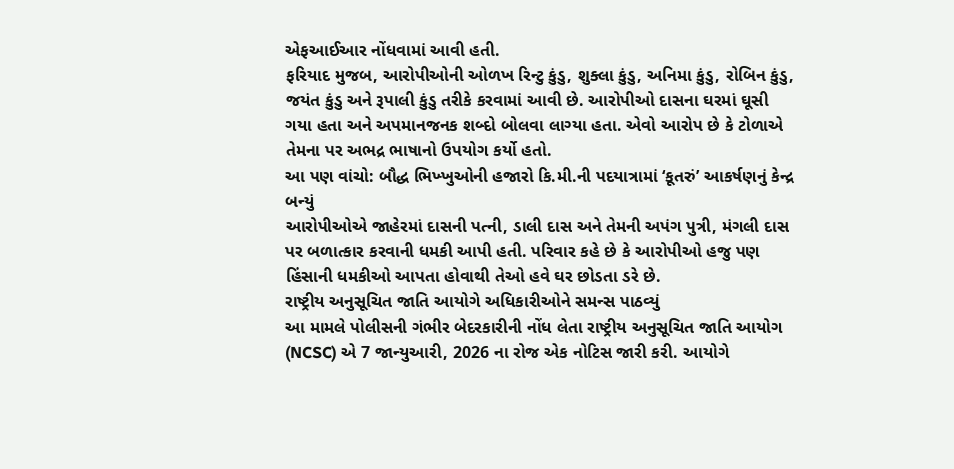એફઆઈઆર નોંધવામાં આવી હતી.
ફરિયાદ મુજબ, આરોપીઓની ઓળખ રિન્ટુ કુંડુ, શુક્લા કુંડુ, અનિમા કુંડુ, રોબિન કુંડુ, જયંત કુંડુ અને રૂપાલી કુંડુ તરીકે કરવામાં આવી છે. આરોપીઓ દાસના ઘરમાં ઘૂસી ગયા હતા અને અપમાનજનક શબ્દો બોલવા લાગ્યા હતા. એવો આરોપ છે કે ટોળાએ તેમના પર અભદ્ર ભાષાનો ઉપયોગ કર્યો હતો.
આ પણ વાંચો: બૌદ્ધ ભિખ્ખુઓની હજારો કિ.મી.ની પદયાત્રામાં ‘કૂતરું’ આકર્ષણનું કેન્દ્ર બન્યું
આરોપીઓએ જાહેરમાં દાસની પત્ની, ડાલી દાસ અને તેમની અપંગ પુત્રી, મંગલી દાસ પર બળાત્કાર કરવાની ધમકી આપી હતી. પરિવાર કહે છે કે આરોપીઓ હજુ પણ હિંસાની ધમકીઓ આપતા હોવાથી તેઓ હવે ઘર છોડતા ડરે છે.
રાષ્ટ્રીય અનુસૂચિત જાતિ આયોગે અધિકારીઓને સમન્સ પાઠવ્યું
આ મામલે પોલીસની ગંભીર બેદરકારીની નોંધ લેતા રાષ્ટ્રીય અનુસૂચિત જાતિ આયોગ (NCSC) એ 7 જાન્યુઆરી, 2026 ના રોજ એક નોટિસ જારી કરી. આયોગે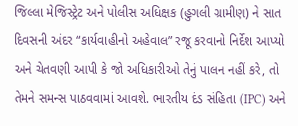જિલ્લા મેજિસ્ટ્રેટ અને પોલીસ અધિક્ષક (હુગલી ગ્રામીણ) ને સાત દિવસની અંદર “કાર્યવાહીનો અહેવાલ” રજૂ કરવાનો નિર્દેશ આપ્યો અને ચેતવણી આપી કે જો અધિકારીઓ તેનું પાલન નહીં કરે, તો તેમને સમન્સ પાઠવવામાં આવશે. ભારતીય દંડ સંહિતા (IPC) અને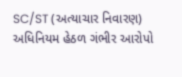SC/ST (અત્યાચાર નિવારણ) અધિનિયમ હેઠળ ગંભીર આરોપો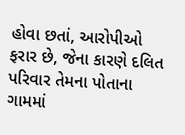હોવા છતાં, આરોપીઓ ફરાર છે, જેના કારણે દલિત પરિવાર તેમના પોતાના ગામમાં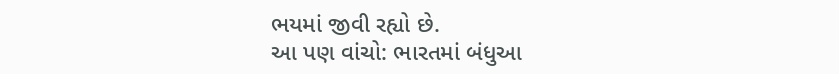ભયમાં જીવી રહ્યો છે.
આ પણ વાંચો: ભારતમાં બંધુઆ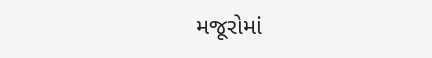મજૂરોમાં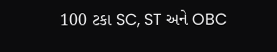100 ટકા SC, ST અને OBC